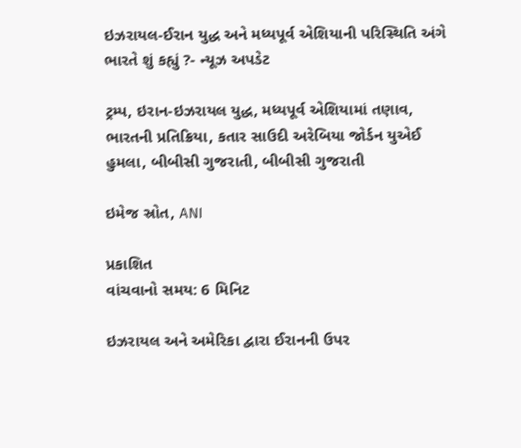ઇઝરાયલ-ઈરાન યુદ્ધ અને મધ્યપૂર્વ એશિયાની પરિસ્થિતિ અંગે ભારતે શું કહ્યું ?- ન્યૂઝ અપડેટ

ટ્રમ્પ, ઇરાન-ઇઝરાયલ યુદ્ધ, મધ્યપૂર્વ એશિયામાં તણાવ, ભારતની પ્રતિક્રિયા, કતાર સાઉદી અરેબિયા જોર્ડન યુએઈ હુમલા, બીબીસી ગુજરાતી, બીબીસી ગુજરાતી

ઇમેજ સ્રોત, ANI

પ્રકાશિત
વાંચવાનો સમય: 6 મિનિટ

ઇઝરાયલ અને અમેરિકા દ્વારા ઈરાનની ઉપર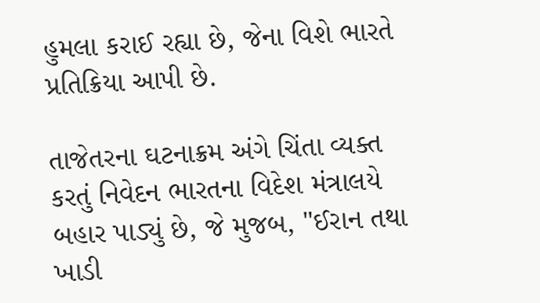હુમલા કરાઈ રહ્યા છે, જેના વિશે ભારતે પ્રતિક્રિયા આપી છે.

તાજેતરના ઘટનાક્રમ અંગે ચિંતા વ્યક્ત કરતું નિવેદન ભારતના વિદેશ મંત્રાલયે બહાર પાડ્યું છે, જે મુજબ, "ઈરાન તથા ખાડી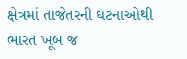ક્ષેત્રમાં તાજેતરની ઘટનાઓથી ભારત ખૂબ જ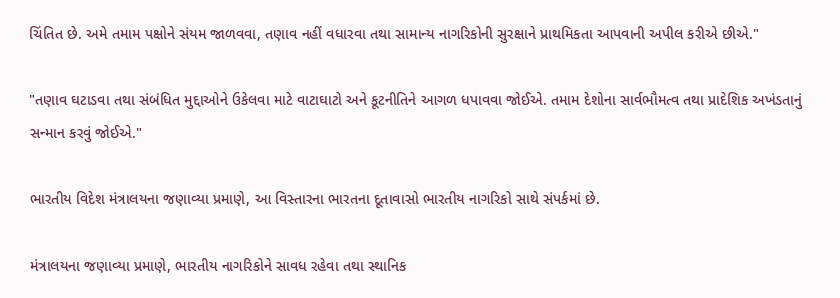ચિંતિત છે. અમે તમામ પક્ષોને સંયમ જાળવવા, તણાવ નહીં વધારવા તથા સામાન્ય નાગરિકોની સુરક્ષાને પ્રાથમિકતા આપવાની અપીલ કરીએ છીએ."

"તણાવ ઘટાડવા તથા સંબંધિત મુદ્દાઓને ઉકેલવા માટે વાટાઘાટો અને કૂટનીતિને આગળ ધપાવવા જોઈએ. તમામ દેશોના સાર્વભૌમત્વ તથા પ્રાદેશિક અખંડતાનું સન્માન કરવું જોઈએ."

ભારતીય વિદેશ મંત્રાલયના જણાવ્યા પ્રમાણે, આ વિસ્તારના ભારતના દૂતાવાસો ભારતીય નાગરિકો સાથે સંપર્કમાં છે.

મંત્રાલયના જણાવ્યા પ્રમાણે, ભારતીય નાગરિકોને સાવધ રહેવા તથા સ્થાનિક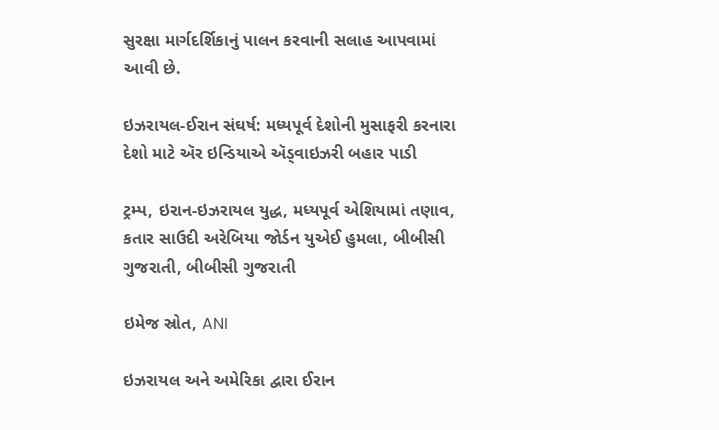સુરક્ષા માર્ગદર્શિકાનું પાલન કરવાની સલાહ આપવામાં આવી છે.

ઇઝરાયલ-ઈરાન સંઘર્ષ: મધ્યપૂર્વ દેશોની મુસાફરી કરનારા દેશો માટે ઍર ઇન્ડિયાએ ઍડ્વાઇઝરી બહાર પાડી

ટ્રમ્પ, ઇરાન-ઇઝરાયલ યુદ્ધ, મધ્યપૂર્વ એશિયામાં તણાવ, કતાર સાઉદી અરેબિયા જોર્ડન યુએઈ હુમલા, બીબીસી ગુજરાતી, બીબીસી ગુજરાતી

ઇમેજ સ્રોત, ANI

ઇઝરાયલ અને અમેરિકા દ્વારા ઈરાન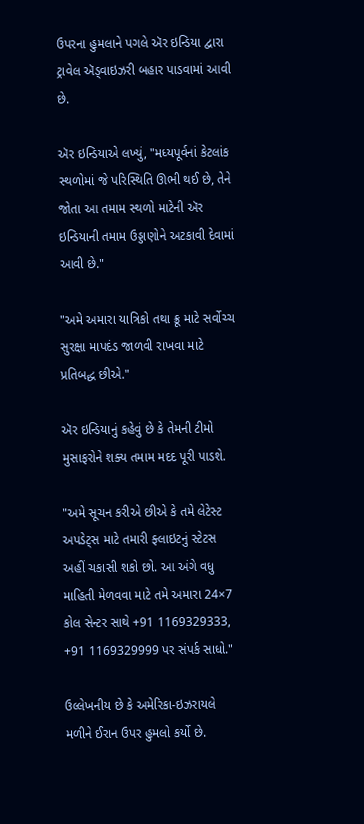ઉપરના હુમલાને પગલે ઍર ઇન્ડિયા દ્વારા ટ્રાવેલ ઍડ્વાઇઝરી બહાર પાડવામાં આવી છે.

ઍર ઇન્ડિયાએ લખ્યું, "મધ્યપૂર્વનાં કેટલાંક સ્થળોમાં જે પરિસ્થિતિ ઊભી થઈ છે, તેને જોતા આ તમામ સ્થળો માટેની ઍર ઇન્ડિયાની તમામ ઉડ્ડાણોને અટકાવી દેવામાં આવી છે."

"અમે અમારા યાત્રિકો તથા ક્રૂ માટે સર્વોચ્ચ સુરક્ષા માપદંડ જાળવી રાખવા માટે પ્રતિબદ્ધ છીએ."

ઍર ઇન્ડિયાનું કહેવું છે કે તેમની ટીમો મુસાફરોને શક્ય તમામ મદદ પૂરી પાડશે.

"અમે સૂચન કરીએ છીએ કે તમે લેટેસ્ટ અપડેટ્સ માટે તમારી ફ્લાઇટનું સ્ટેટસ અહીં ચકાસી શકો છો. આ અંગે વધુ માહિતી મેળવવા માટે તમે અમારા 24×7 કોલ સેન્ટર સાથે +91 1169329333, +91 1169329999 પર સંપર્ક સાધો."

ઉલ્લેખનીય છે કે અમેરિકા-ઇઝરાયલે મળીને ઈરાન ઉપર હુમલો કર્યો છે.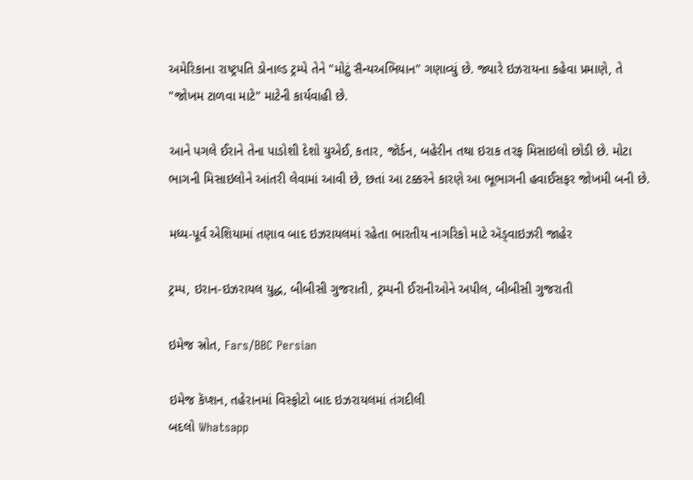અમેરિકાના રાષ્ટ્રપતિ ડોનાલ્ડ ટ્રમ્પે તેને "મોટું સૈન્યઅભિયાન" ગણાવ્યું છે. જ્યારે ઇઝરાયના કહેવા પ્રમાણે, તે "જોખમ ટાળવા માટે" માટેની કાર્યવાહી છે.

આને પગલે ઈરાને તેના પાડોશી દેશો યુએઈ, કતાર, જૉર્ડન, બહેરીન તથા ઇરાક તરફ મિસાઇલો છોડી છે. મોટા ભાગની મિસાઇલોને આંતરી લેવામાં આવી છે, છતાં આ ટક્કરને કારણે આ ભૂભાગની હવાઈસફર જોખમી બની છે.

મધ્ય-પૂર્વ એશિયામાં તણાવ બાદ ઇઝરાયલમાં રહેતા ભારતીય નાગરિકો માટે ઍડ્વાઇઝરી જાહેર

ટ્રમ્પ, ઇરાન-ઇઝરાયલ યુદ્ધ, બીબીસી ગુજરાતી, ટ્રમ્પની ઈરાનીઓને અપીલ, બીબીસી ગુજરાતી

ઇમેજ સ્રોત, Fars/BBC Persian

ઇમેજ કૅપ્શન, તહેરાનમાં વિસ્ફોટો બાદ ઇઝરાયલમાં તંગદીલી
બદલો Whatsapp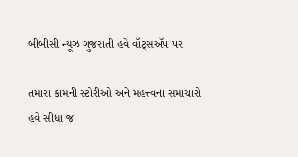બીબીસી ન્યૂઝ ગુજરાતી હવે વૉટ્સઍપ પર

તમારા કામની સ્ટોરીઓ અને મહત્ત્વના સમાચારો હવે સીધા જ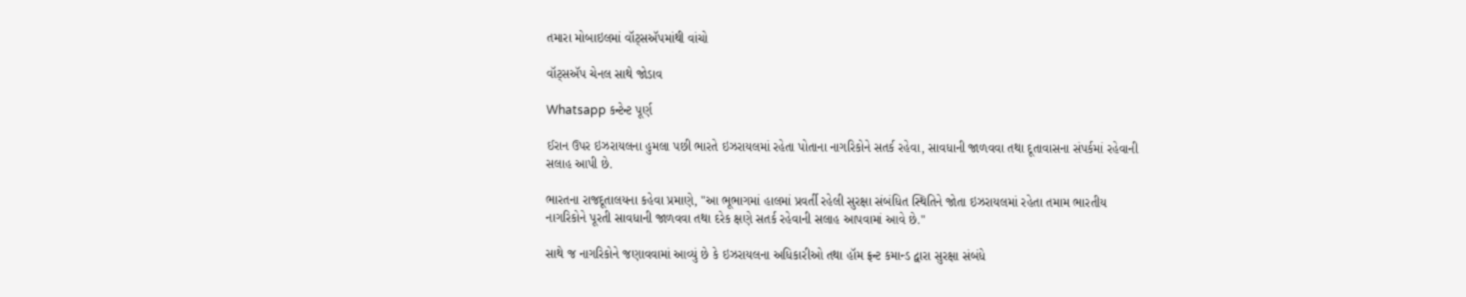તમારા મોબાઇલમાં વૉટ્સઍપમાંથી વાંચો

વૉટ્સઍપ ચેનલ સાથે જોડાવ

Whatsapp કન્ટેન્ટ પૂર્ણ

ઈરાન ઉપર ઇઝરાયલના હુમલા પછી ભારતે ઇઝરાયલમાં રહેતા પોતાના નાગરિકોને સતર્ક રહેવા, સાવધાની જાળવવા તથા દૂતાવાસના સંપર્કમાં રહેવાની સલાહ આપી છે.

ભારતના રાજદૂતાલયના કહેવા પ્રમાણે, "આ ભૂભાગમાં હાલમાં પ્રવર્તી રહેલી સુરક્ષા સંબંધિત સ્થિતિને જોતા ઇઝરાયલમાં રહેતા તમામ ભારતીય નાગરિકોને પૂરતી સાવધાની જાળવવા તથા દરેક ક્ષણે સતર્ક રહેવાની સલાહ આપવામાં આવે છે."

સાથે જ નાગરિકોને જણાવવામાં આવ્યું છે કે ઇઝરાયલના અધિકારીઓ તથા હૉમ ફ્રન્ટ કમાન્ડ દ્વારા સુરક્ષા સંબંધે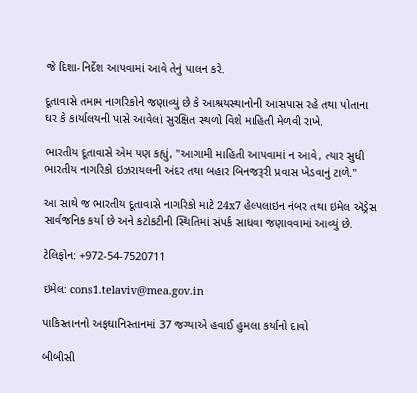જે દિશા-નિર્દેશ આપવામાં આવે તેનું પાલન કરે.

દૂતાવાસે તમામ નાગરિકોને જણાવ્યું છે કે આશ્રયસ્થાનોની આસપાસ રહે તથા પોતાના ઘર કે કાર્યાલયની પાસે આવેલાં સુરક્ષિત સ્થળો વિશે માહિતી મેળવી રાખે.

ભારતીય દૂતાવાસે એમ પણ કહ્યું, "આગામી માહિતી આપવામાં ન આવે, ત્યાર સુધી ભારતીય નાગરિકો ઇઝરાયલની અંદર તથા બહાર બિનજરૂરી પ્રવાસ ખેડવાનું ટાળે."

આ સાથે જ ભારતીય દૂતાવાસે નાગરિકો માટે 24x7 હેલ્પલાઇન નંબર તથા ઇમેલ ઍડ્રેસ સાર્વજનિક કર્યા છે અને કટોકટીની સ્થિતિમાં સંપર્ક સાધવા જણાવવામાં આવ્યું છે.

ટેલિફોન: +972-54-7520711

ઇમેલ: cons1.telaviv@mea.gov.in

પાકિસ્તાનનો અફઘાનિસ્તાનમાં 37 જગ્યાએ હવાઈ હુમલા કર્યાનો દાવો

બીબીસી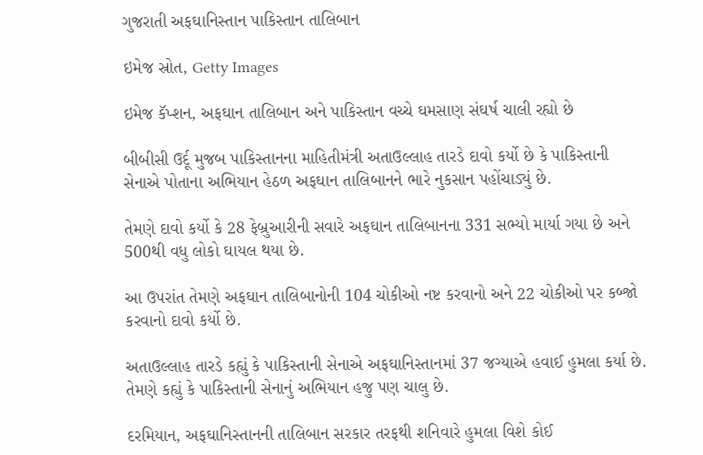ગુજરાતી અફઘાનિસ્તાન પાકિસ્તાન તાલિબાન

ઇમેજ સ્રોત, Getty Images

ઇમેજ કૅપ્શન, અફઘાન તાલિબાન અને પાકિસ્તાન વચ્ચે ઘમસાણ સંઘર્ષ ચાલી રહ્યો છે

બીબીસી ઉર્દૂ મુજબ પાકિસ્તાનના માહિતીમંત્રી અતાઉલ્લાહ તારડે દાવો કર્યો છે કે પાકિસ્તાની સેનાએ પોતાના અભિયાન હેઠળ અફઘાન તાલિબાનને ભારે નુકસાન પહોંચાડ્યું છે.

તેમણે દાવો કર્યો કે 28 ફેબ્રુઆરીની સવારે અફઘાન તાલિબાનના 331 સભ્યો માર્યા ગયા છે અને 500થી વધુ લોકો ઘાયલ થયા છે.

આ ઉપરાંત તેમણે અફઘાન તાલિબાનોની 104 ચોકીઓ નષ્ટ કરવાનો અને 22 ચોકીઓ પર કબ્જો કરવાનો દાવો કર્યો છે.

અતાઉલ્લાહ તારડે કહ્યું કે પાકિસ્તાની સેનાએ અફઘાનિસ્તાનમાં 37 જગ્યાએ હવાઈ હુમલા કર્યા છે. તેમણે કહ્યું કે પાકિસ્તાની સેનાનું અભિયાન હજુ પણ ચાલુ છે.

દરમિયાન, અફઘાનિસ્તાનની તાલિબાન સરકાર તરફથી શનિવારે હુમલા વિશે કોઈ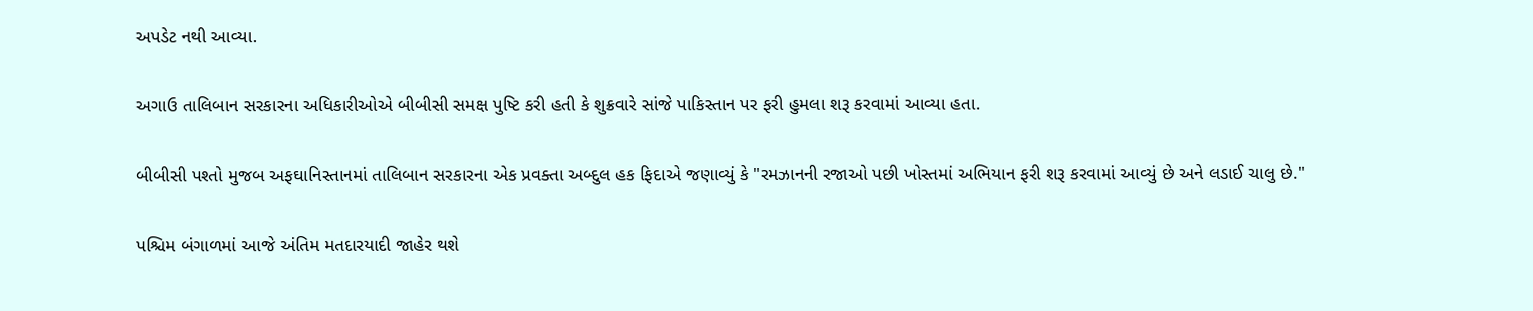અપડેટ નથી આવ્યા.

અગાઉ તાલિબાન સરકારના અધિકારીઓએ બીબીસી સમક્ષ પુષ્ટિ કરી હતી કે શુક્રવારે સાંજે પાકિસ્તાન પર ફરી હુમલા શરૂ કરવામાં આવ્યા હતા.

બીબીસી પશ્તો મુજબ અફઘાનિસ્તાનમાં તાલિબાન સરકારના એક પ્રવક્તા અબ્દુલ હક ફિદાએ જણાવ્યું કે "રમઝાનની રજાઓ પછી ખોસ્તમાં અભિયાન ફરી શરૂ કરવામાં આવ્યું છે અને લડાઈ ચાલુ છે."

પશ્ચિમ બંગાળમાં આજે અંતિમ મતદારયાદી જાહેર થશે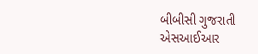બીબીસી ગુજરાતી એસઆઈઆર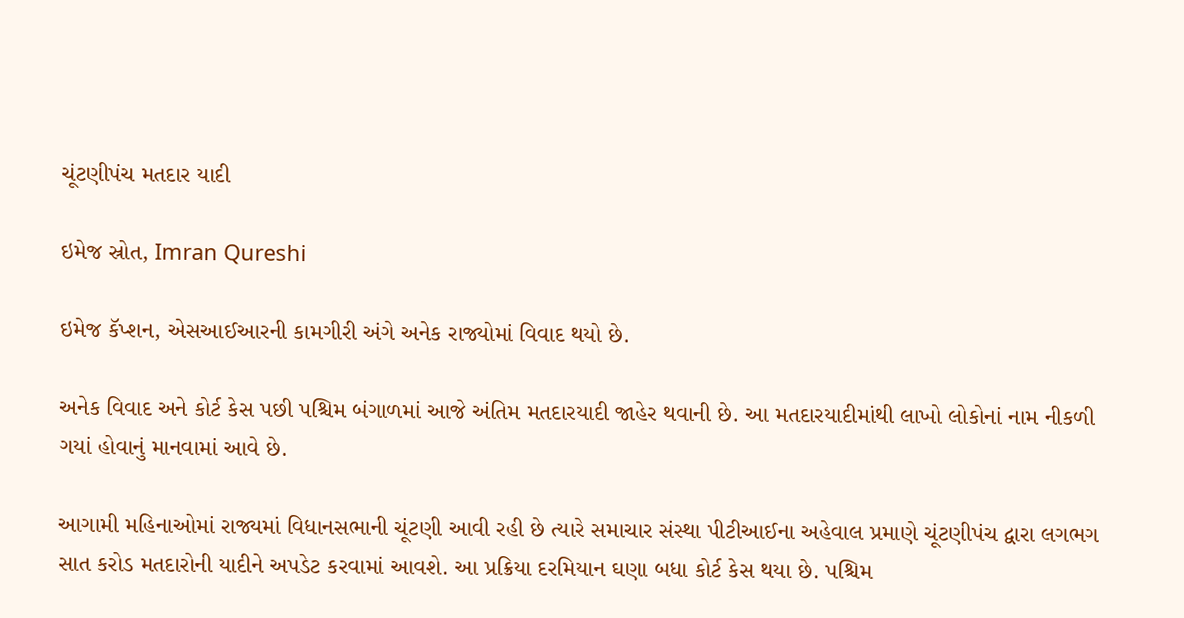ચૂંટણીપંચ મતદાર યાદી

ઇમેજ સ્રોત, Imran Qureshi

ઇમેજ કૅપ્શન, એસઆઈઆરની કામગીરી અંગે અનેક રાજ્યોમાં વિવાદ થયો છે.

અનેક વિવાદ અને કોર્ટ કેસ પછી પશ્ચિમ બંગાળમાં આજે અંતિમ મતદારયાદી જાહેર થવાની છે. આ મતદારયાદીમાંથી લાખો લોકોનાં નામ નીકળી ગયાં હોવાનું માનવામાં આવે છે.

આગામી મહિનાઓમાં રાજ્યમાં વિધાનસભાની ચૂંટણી આવી રહી છે ત્યારે સમાચાર સંસ્થા પીટીઆઈના અહેવાલ પ્રમાણે ચૂંટણીપંચ દ્વારા લગભગ સાત કરોડ મતદારોની યાદીને અપડેટ કરવામાં આવશે. આ પ્રક્રિયા દરમિયાન ઘણા બધા કોર્ટ કેસ થયા છે. પશ્ચિમ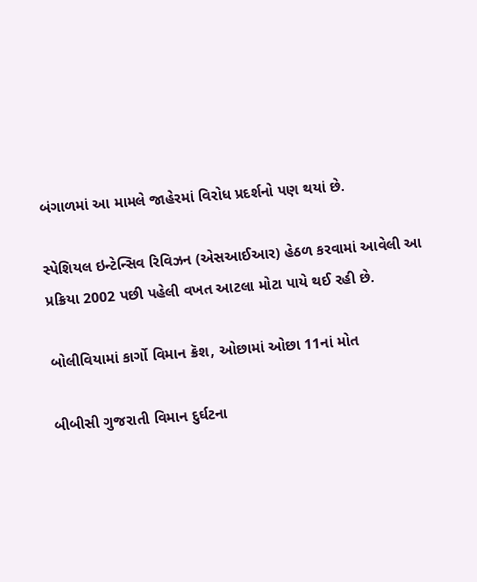બંગાળમાં આ મામલે જાહેરમાં વિરોધ પ્રદર્શનો પણ થયાં છે.

સ્પેશિયલ ઇન્ટેન્સિવ રિવિઝન (એસઆઈઆર) હેઠળ કરવામાં આવેલી આ પ્રક્રિયા 2002 પછી પહેલી વખત આટલા મોટા પાયે થઈ રહી છે.

બોલીવિયામાં કાર્ગો વિમાન ક્રૅશ, ઓછામાં ઓછા 11નાં મોત

બીબીસી ગુજરાતી વિમાન દુર્ઘટના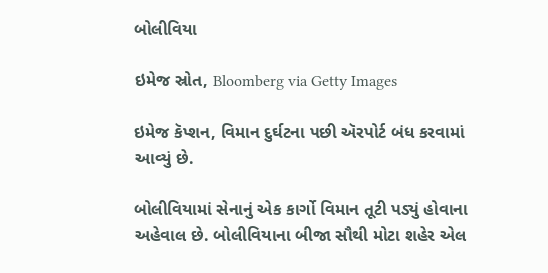બોલીવિયા

ઇમેજ સ્રોત, Bloomberg via Getty Images

ઇમેજ કૅપ્શન, વિમાન દુર્ઘટના પછી ઍરપોર્ટ બંધ કરવામાં આવ્યું છે.

બોલીવિયામાં સેનાનું એક કાર્ગો વિમાન તૂટી પડ્યું હોવાના અહેવાલ છે. બોલીવિયાના બીજા સૌથી મોટા શહેર એલ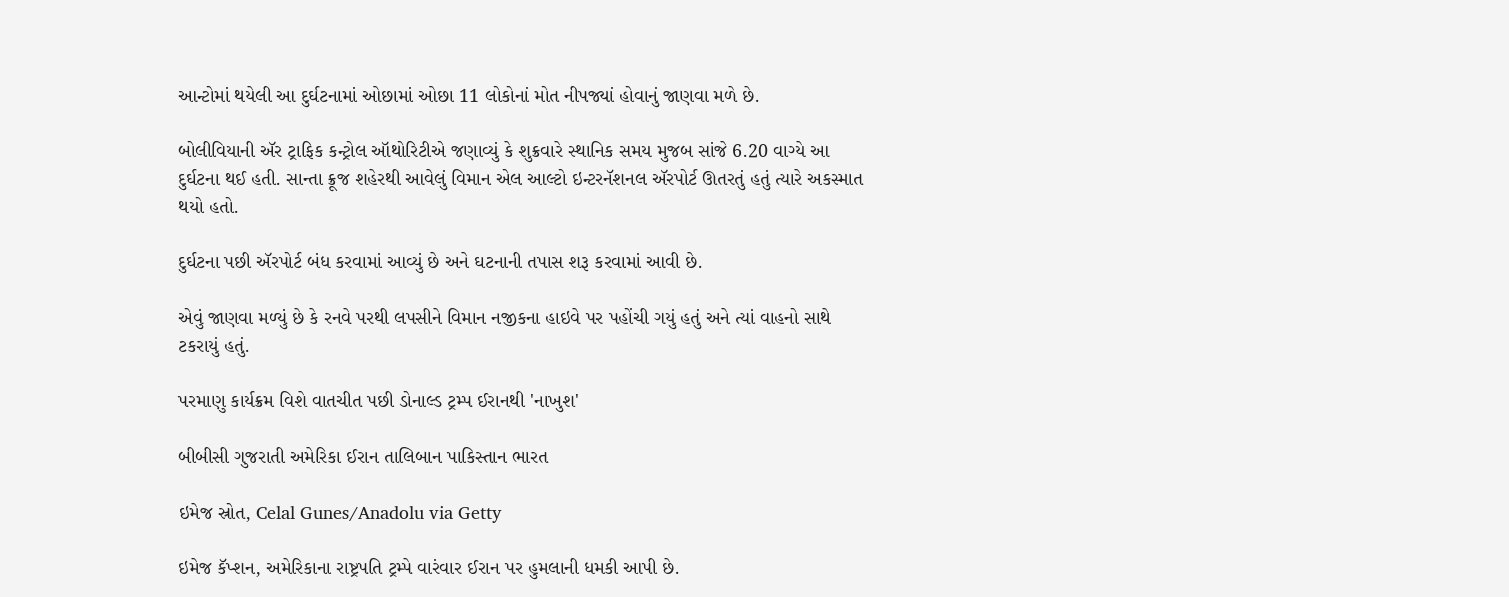આન્ટોમાં થયેલી આ દુર્ઘટનામાં ઓછામાં ઓછા 11 લોકોનાં મોત નીપજ્યાં હોવાનું જાણવા મળે છે.

બોલીવિયાની ઍર ટ્રાફિક કન્ટ્રોલ ઑથોરિટીએ જણાવ્યું કે શુક્રવારે સ્થાનિક સમય મુજબ સાંજે 6.20 વાગ્યે આ દુર્ઘટના થઈ હતી. સાન્તા ક્રૂજ શહેરથી આવેલું વિમાન એલ આલ્ટો ઇન્ટરનૅશનલ ઍરપોર્ટ ઊતરતું હતું ત્યારે અકસ્માત થયો હતો.

દુર્ઘટના પછી ઍરપોર્ટ બંધ કરવામાં આવ્યું છે અને ઘટનાની તપાસ શરૂ કરવામાં આવી છે.

એવું જાણવા મળ્યું છે કે રનવે પરથી લપસીને વિમાન નજીકના હાઇવે પર પહોંચી ગયું હતું અને ત્યાં વાહનો સાથે ટકરાયું હતું.

પરમાણુ કાર્યક્રમ વિશે વાતચીત પછી ડોનાલ્ડ ટ્રમ્પ ઈરાનથી 'નાખુશ'

બીબીસી ગુજરાતી અમેરિકા ઈરાન તાલિબાન પાકિસ્તાન ભારત

ઇમેજ સ્રોત, Celal Gunes/Anadolu via Getty

ઇમેજ કૅપ્શન, અમેરિકાના રાષ્ટ્રપતિ ટ્રમ્પે વારંવાર ઈરાન પર હુમલાની ધમકી આપી છે.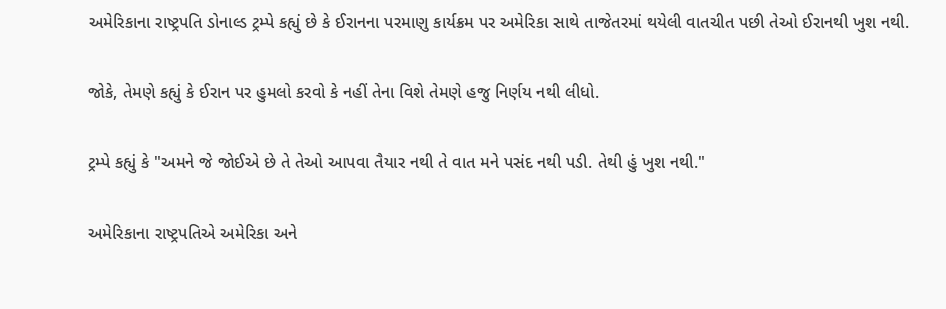અમેરિકાના રાષ્ટ્રપતિ ડોનાલ્ડ ટ્રમ્પે કહ્યું છે કે ઈરાનના પરમાણુ કાર્યક્રમ પર અમેરિકા સાથે તાજેતરમાં થયેલી વાતચીત પછી તેઓ ઈરાનથી ખુશ નથી.

જોકે, તેમણે કહ્યું કે ઈરાન પર હુમલો કરવો કે નહીં તેના વિશે તેમણે હજુ નિર્ણય નથી લીધો.

ટ્રમ્પે કહ્યું કે "અમને જે જોઈએ છે તે તેઓ આપવા તૈયાર નથી તે વાત મને પસંદ નથી પડી. તેથી હું ખુશ નથી."

અમેરિકાના રાષ્ટ્રપતિએ અમેરિકા અને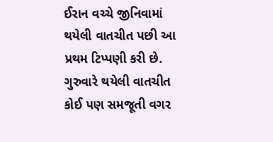ઈરાન વચ્ચે જીનિવામાં થયેલી વાતચીત પછી આ પ્રથમ ટિપ્પણી કરી છે. ગુરુવારે થયેલી વાતચીત કોઈ પણ સમજૂતી વગર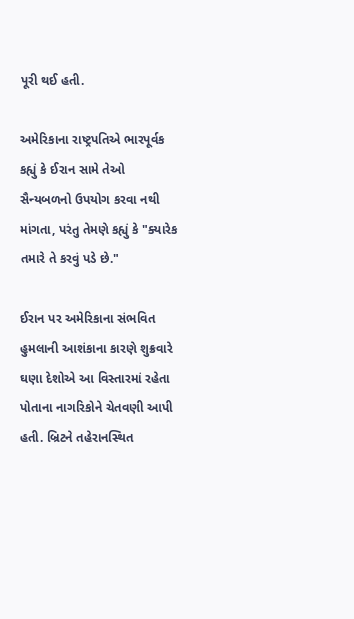પૂરી થઈ હતી.

અમેરિકાના રાષ્ટ્રપતિએ ભારપૂર્વક કહ્યું કે ઈરાન સામે તેઓ સૈન્યબળનો ઉપયોગ કરવા નથી માંગતા, પરંતુ તેમણે કહ્યું કે "ક્યારેક તમારે તે કરવું પડે છે."

ઈરાન પર અમેરિકાના સંભવિત હુમલાની આશંકાના કારણે શુક્રવારે ઘણા દેશોએ આ વિસ્તારમાં રહેતા પોતાના નાગરિકોને ચેતવણી આપી હતી. બ્રિટને તહેરાનસ્થિત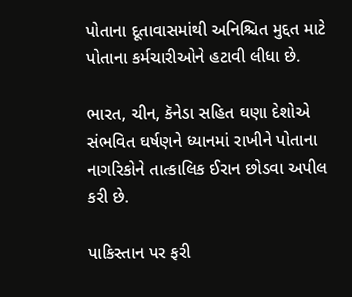પોતાના દૂતાવાસમાંથી અનિશ્ચિત મુદ્દત માટે પોતાના કર્મચારીઓને હટાવી લીધા છે.

ભારત, ચીન, કૅનેડા સહિત ઘણા દેશોએ સંભવિત ઘર્ષણને ધ્યાનમાં રાખીને પોતાના નાગરિકોને તાત્કાલિક ઈરાન છોડવા અપીલ કરી છે.

પાકિસ્તાન પર ફરી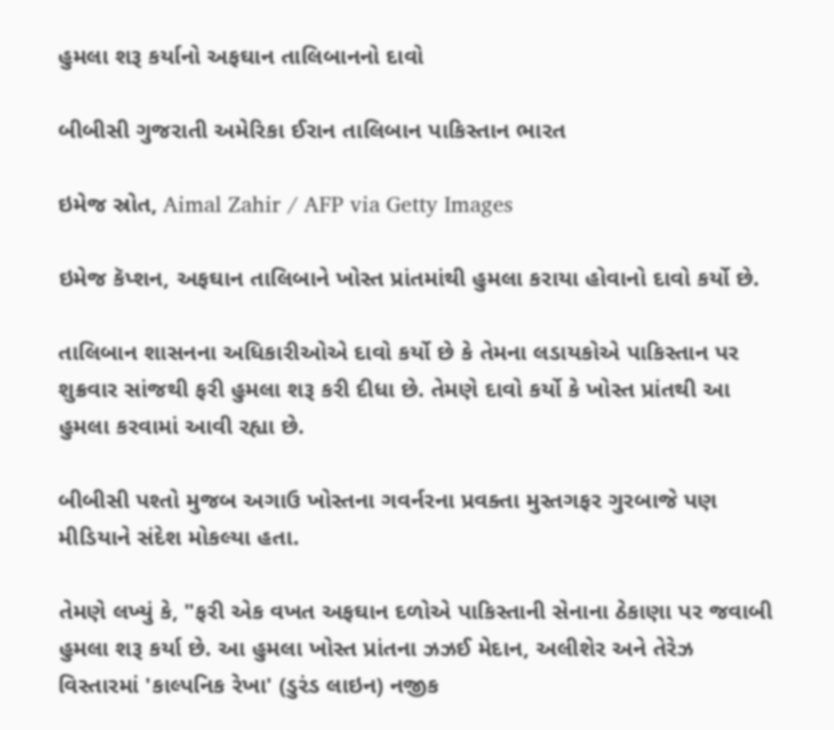હુમલા શરૂ કર્યાનો અફઘાન તાલિબાનનો દાવો

બીબીસી ગુજરાતી અમેરિકા ઈરાન તાલિબાન પાકિસ્તાન ભારત

ઇમેજ સ્રોત, Aimal Zahir / AFP via Getty Images

ઇમેજ કૅપ્શન, અફઘાન તાલિબાને ખોસ્ત પ્રાંતમાંથી હુમલા કરાયા હોવાનો દાવો કર્યો છે.

તાલિબાન શાસનના અધિકારીઓએ દાવો કર્યો છે કે તેમના લડાયકોએ પાકિસ્તાન પર શુક્રવાર સાંજથી ફરી હુમલા શરૂ કરી દીધા છે. તેમણે દાવો કર્યો કે ખોસ્ત પ્રાંતથી આ હુમલા કરવામાં આવી રહ્યા છે.

બીબીસી પશ્તો મુજબ અગાઉ ખોસ્તના ગવર્નરના પ્રવક્તા મુસ્તગફર ગુરબાજે પણ મીડિયાને સંદેશ મોકલ્યા હતા.

તેમણે લખ્યું કે, "ફરી એક વખત અફઘાન દળોએ પાકિસ્તાની સેનાના ઠેકાણા પર જવાબી હુમલા શરૂ કર્યા છે. આ હુમલા ખોસ્ત પ્રાંતના ઝઝઈ મેદાન, અલીશેર અને તેરેઝ વિસ્તારમાં 'કાલ્પનિક રેખા' (ડુરંડ લાઇન) નજીક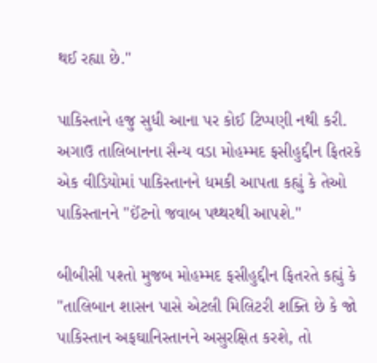થઈ રહ્યા છે."

પાકિસ્તાને હજુ સુધી આના પર કોઈ ટિપ્પણી નથી કરી. અગાઉ તાલિબાનના સૈન્ય વડા મોહમ્મદ ફસીહુદ્દીન ફિતરકે એક વીડિયોમાં પાકિસ્તાનને ધમકી આપતા કહ્યું કે તેઓ પાકિસ્તાનને "ઈંટનો જવાબ પથ્થરથી આપશે."

બીબીસી પશ્તો મુજબ મોહમ્મદ ફસીહુદ્દીન ફિતરતે કહ્યું કે "તાલિબાન શાસન પાસે એટલી મિલિટરી શક્તિ છે કે જો પાકિસ્તાન અફઘાનિસ્તાનને અસુરક્ષિત કરશે, તો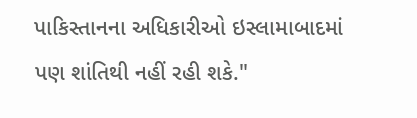પાકિસ્તાનના અધિકારીઓ ઇસ્લામાબાદમાં પણ શાંતિથી નહીં રહી શકે."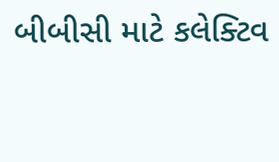બીબીસી માટે કલેક્ટિવ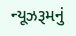ન્યૂઝરૂમનું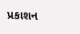પ્રકાશન